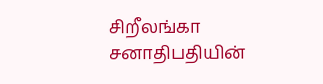சிறீலங்கா சனாதிபதியின்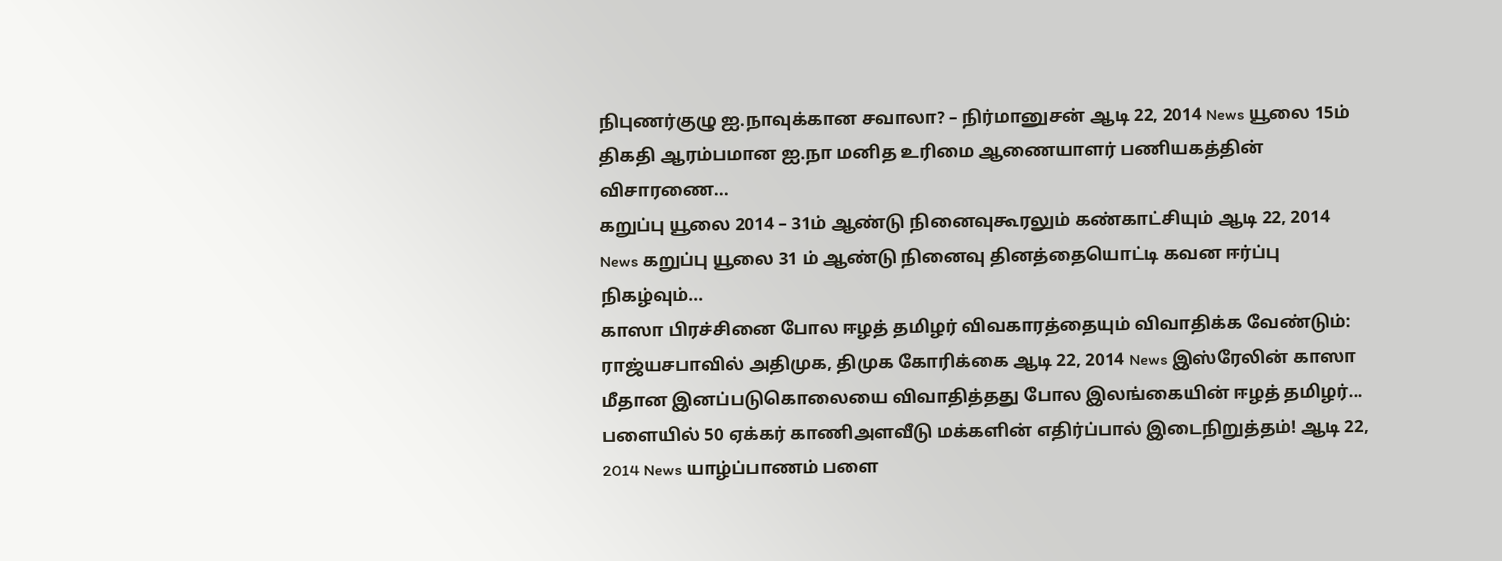நிபுணர்குழு ஐ.நாவுக்கான சவாலா? – நிர்மானுசன் ஆடி 22, 2014 News யூலை 15ம் திகதி ஆரம்பமான ஐ.நா மனித உரிமை ஆணையாளர் பணியகத்தின் விசாரணை...
கறுப்பு யூலை 2014 – 31ம் ஆண்டு நினைவுகூரலும் கண்காட்சியும் ஆடி 22, 2014 News கறுப்பு யூலை 31 ம் ஆண்டு நினைவு தினத்தையொட்டி கவன ஈர்ப்பு நிகழ்வும்...
காஸா பிரச்சினை போல ஈழத் தமிழர் விவகாரத்தையும் விவாதிக்க வேண்டும்: ராஜ்யசபாவில் அதிமுக, திமுக கோரிக்கை ஆடி 22, 2014 News இஸ்ரேலின் காஸா மீதான இனப்படுகொலையை விவாதித்தது போல இலங்கையின் ஈழத் தமிழர்...
பளையில் 50 ஏக்கர் காணிஅளவீடு மக்களின் எதிர்ப்பால் இடைநிறுத்தம்! ஆடி 22, 2014 News யாழ்ப்பாணம் பளை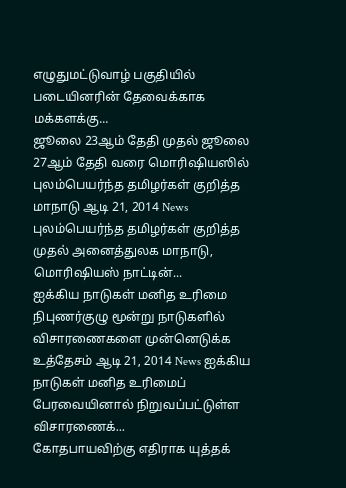எழுதுமட்டுவாழ் பகுதியில் படையினரின் தேவைக்காக மக்களக்கு...
ஜூலை 23ஆம் தேதி முதல் ஜூலை 27ஆம் தேதி வரை மொரிஷியஸில் புலம்பெயர்ந்த தமிழர்கள் குறித்த மாநாடு ஆடி 21, 2014 News புலம்பெயர்ந்த தமிழர்கள் குறித்த முதல் அனைத்துலக மாநாடு, மொரிஷியஸ் நாட்டின்...
ஐக்கிய நாடுகள் மனித உரிமை நிபுணர்குழு மூன்று நாடுகளில் விசாரணைகளை முன்னெடுக்க உத்தேசம் ஆடி 21, 2014 News ஐக்கிய நாடுகள் மனித உரிமைப் பேரவையினால் நிறுவப்பட்டுள்ள விசாரணைக்...
கோதபாயவிற்கு எதிராக யுத்தக்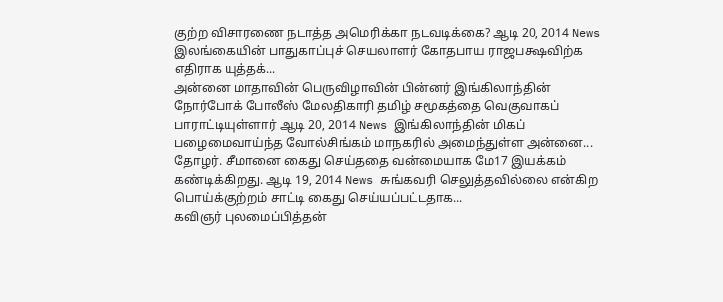குற்ற விசாரணை நடாத்த அமெரிக்கா நடவடிக்கை? ஆடி 20, 2014 News இலங்கையின் பாதுகாப்புச் செயலாளர் கோதபாய ராஜபக்ஷவிற்க எதிராக யுத்தக்...
அன்னை மாதாவின் பெருவிழாவின் பின்னர் இங்கிலாந்தின் நோர்போக் போலீஸ் மேலதிகாரி தமிழ் சமூகத்தை வெகுவாகப் பாராட்டியுள்ளார் ஆடி 20, 2014 News இங்கிலாந்தின் மிகப் பழைமைவாய்ந்த வோல்சிங்கம் மாநகரில் அமைந்துள்ள அன்னை...
தோழர். சீமானை கைது செய்ததை வன்மையாக மே17 இயக்கம் கண்டிக்கிறது. ஆடி 19, 2014 News சுங்கவரி செலுத்தவில்லை என்கிற பொய்க்குற்றம் சாட்டி கைது செய்யப்பட்டதாக...
கவிஞர் புலமைப்பித்தன்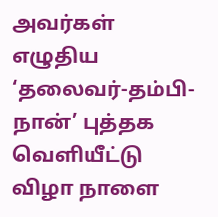அவர்கள் எழுதிய ‘தலைவர்-தம்பி-நான்’ புத்தக வெளியீட்டு விழா நாளை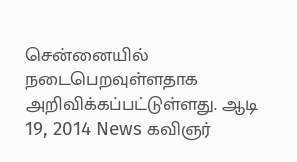சென்னையில் நடைபெறவுள்ளதாக அறிவிக்கப்பட்டுள்ளது. ஆடி 19, 2014 News கவிஞர்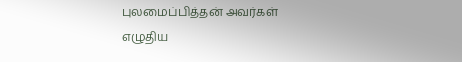புலமைப்பித்தன் அவர்கள் எழுதிய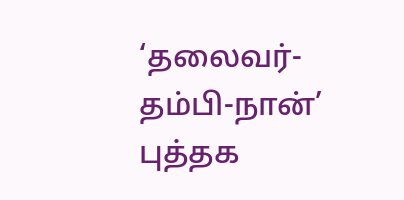‘தலைவர்-தம்பி-நான்’ புத்தக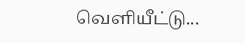வெளியீட்டு...